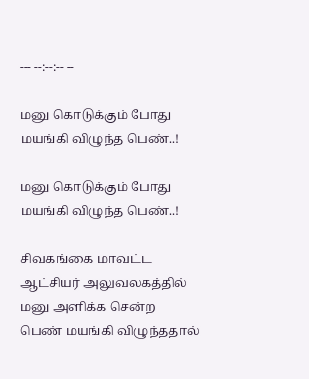--- --:--:-- --

மனு கொடுக்கும் போது மயங்கி விழுந்த பெண்..!

மனு கொடுக்கும் போது மயங்கி விழுந்த பெண்..!

சிவகங்கை மாவட்ட ஆட்சியர் அலுவலகத்தில் மனு அளிக்க சென்ற பெண் மயங்கி விழுந்ததால்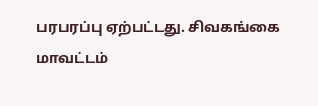பரபரப்பு ஏற்பட்டது. சிவகங்கை மாவட்டம்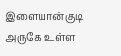இளையான்குடி அருகே உள்ள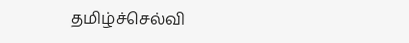தமிழ்ச்செல்வி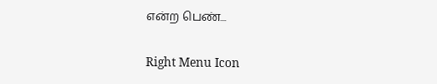என்ற பெண்...

Right Menu Icon